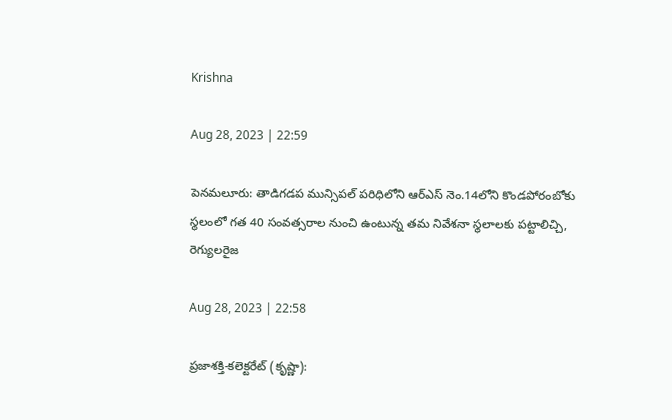Krishna

Aug 28, 2023 | 22:59

పెనమలూరు: తాడిగడప మున్సిపల్‌ పరిధిలోని ఆర్‌ఎస్‌ నెం.14లోని కొండపోరంబోకు స్థలంలో గత 40 సంవత్సరాల నుంచి ఉంటున్న తమ నివేశనా స్థలాలకు పట్టాలిచ్చి, రెగ్యులరైజ

Aug 28, 2023 | 22:58

ప్రజాశక్తి-కలెక్టరేట్‌ (కృష్ణా):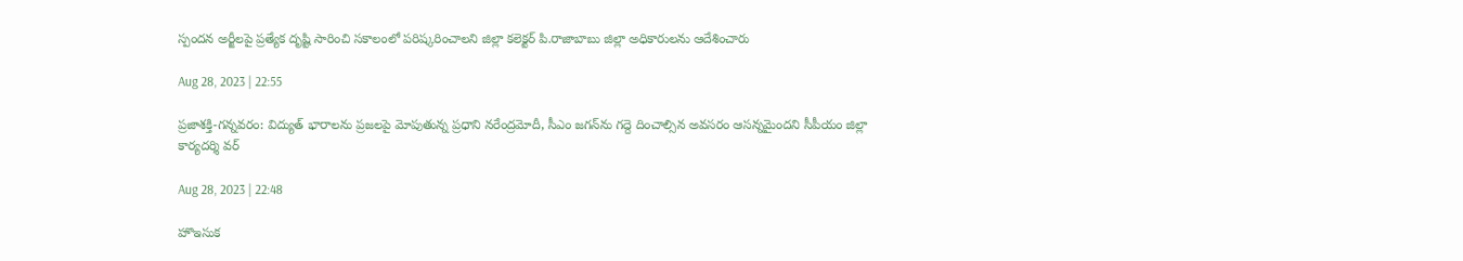స్పందన అర్జీలపై ప్రత్యేక దృష్టి సారించి సకాలంలో పరిష్కరించాలని జిల్లా కలెక్టర్‌ పి.రాజాబాబు జిల్లా అధికారులను ఆదేశించారు

Aug 28, 2023 | 22:55

ప్రజాశక్తి-గన్నవరం: విద్యుత్‌ భారాలను ప్రజలపై మోపుతున్న ప్రధాని నరేంద్రమోదీ, సీఎం జగన్‌ను గద్దె దించాల్సిన అవసరం ఆసన్నమైందని సీపీయం జిల్లా కార్యదర్శి వర్

Aug 28, 2023 | 22:48

హొఇసుక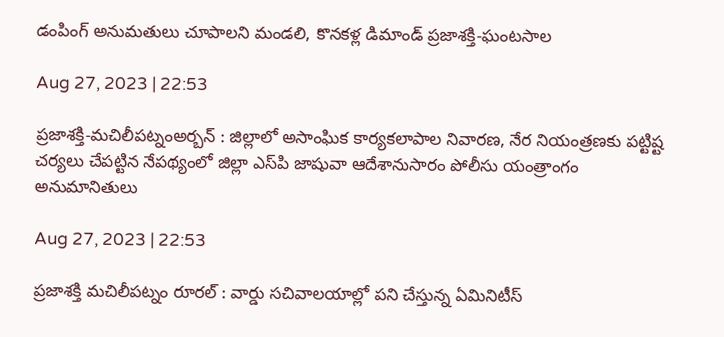డంపింగ్‌ అనుమతులు చూపాలని మండలి, కొనకళ్ల డిమాండ్‌ ప్రజాశక్తి-ఘంటసాల

Aug 27, 2023 | 22:53

ప్రజాశక్తి-మచిలీపట్నంఅర్బన్‌ : జిల్లాలో అసాంఘిక కార్యకలాపాల నివారణ, నేర నియంత్రణకు పట్టిష్ట చర్యలు చేపట్టిన నేపథ్యంలో జిల్లా ఎస్‌పి జాషువా ఆదేశానుసారం పోలీసు యంత్రాంగం అనుమానితులు

Aug 27, 2023 | 22:53

ప్రజాశక్తి మచిలీపట్నం రూరల్‌ : వార్డు సచివాలయాల్లో పని చేస్తున్న ఏమినిటీస్‌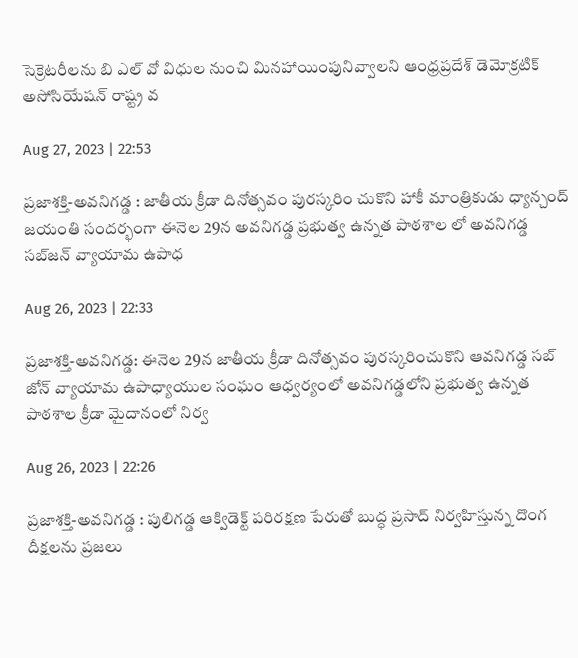సెక్రెటరీలను బి ఎల్‌ వో విధుల నుంచి మినహాయింపునివ్వాలని ఆంధ్రప్రదేశ్‌ డెమోక్రటిక్‌ అసోసియేషన్‌ రాష్ట్ర వ

Aug 27, 2023 | 22:53

ప్రజాశక్తి-అవనిగడ్డ : జాతీయ క్రీడా దినోత్సవం పురస్కరిం చుకొని హాకీ మాంత్రికుడు ధ్యాన్చంద్‌ జయంతి సందర్భంగా ఈనెల 29న అవనిగడ్డ ప్రభుత్వ ఉన్నత పాఠశాల లో అవనిగడ్డ సబ్‌జన్‌ వ్యాయామ ఉపాధ

Aug 26, 2023 | 22:33

ప్రజాశక్తి-అవనిగడ్డ: ఈనెల 29న జాతీయ క్రీడా దినోత్సవం పురస్కరించుకొని ఆవనిగడ్డ సబ్‌ జోన్‌ వ్యాయామ ఉపాధ్యాయుల సంఘం ఆధ్వర్యంలో అవనిగడ్డలోని ప్రభుత్వ ఉన్నత పాఠశాల క్రీడా మైదానంలో నిర్వ

Aug 26, 2023 | 22:26

ప్రజాశక్తి-అవనిగడ్డ : పులిగడ్డ ఆక్విడెక్ట్‌ పరిరక్షణ పేరుతో బుద్ధ ప్రసాద్‌ నిర్వహిస్తున్న దొంగ దీక్షలను ప్రజలు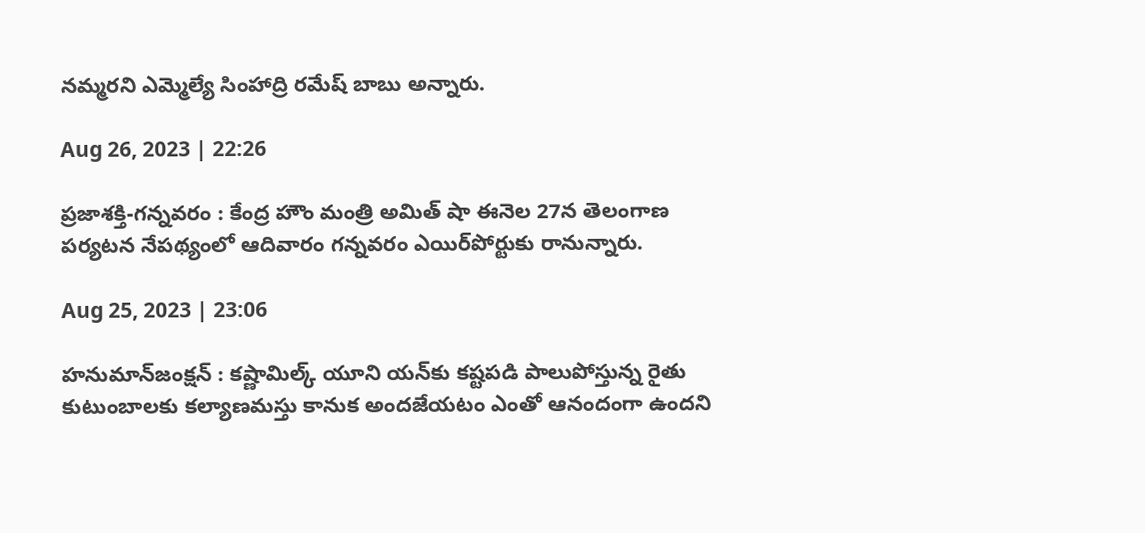నమ్మరని ఎమ్మెల్యే సింహాద్రి రమేష్‌ బాబు అన్నారు.

Aug 26, 2023 | 22:26

ప్రజాశక్తి-గన్నవరం : కేంద్ర హౌం మంత్రి అమిత్‌ షా ఈనెల 27న తెలంగాణ పర్యటన నేపథ్యంలో ఆదివారం గన్నవరం ఎయిర్‌పోర్టుకు రానున్నారు.

Aug 25, 2023 | 23:06

హనుమాన్‌జంక్షన్‌ : కష్ణామిల్క్‌ యూని యన్‌కు కష్టపడి పాలుపోస్తున్న రైతు కుటుంబాలకు కల్యాణమస్తు కానుక అందజేయటం ఎంతో ఆనందంగా ఉందని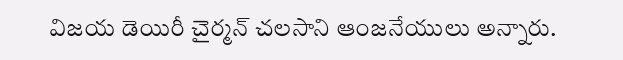విజయ డెయిరీ చైర్మన్‌ చలసాని ఆంజనేయులు అన్నారు.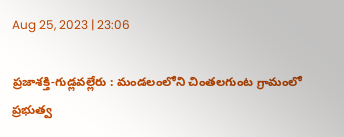Aug 25, 2023 | 23:06

ప్రజాశక్తి-గుడ్లవల్లేరు : మండలంలోని చింతలగుంట గ్రామంలో ప్రభుత్వ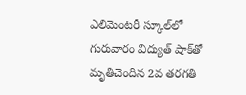ఎలిమెంటరీ స్కూల్‌లో గురువారం విద్యుత్‌ షాక్‌తో మృతిచెందిన 2వ తరగతి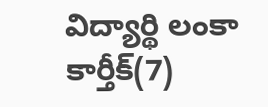విద్యార్థి లంకా కార్తీక్‌(7)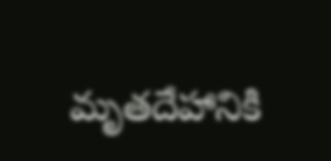మృతదేహానికి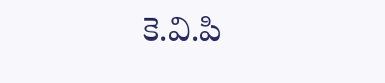కె.వి.పి